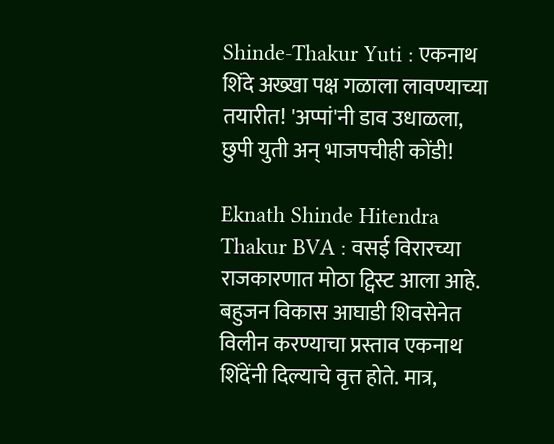Shinde-Thakur Yuti : एकनाथ शिंदे अख्खा पक्ष गळाला लावण्याच्या तयारीत! 'अप्पां'नी डाव उधाळला, छुपी युती अन् भाजपचीही कोंडी!

Eknath Shinde Hitendra Thakur BVA : वसई विरारच्या राजकारणात मोठा ट्विस्ट आला आहे. बहुजन विकास आघाडी शिवसेनेत विलीन करण्याचा प्रस्ताव एकनाथ शिंदेंनी दिल्याचे वृत्त होते. मात्र,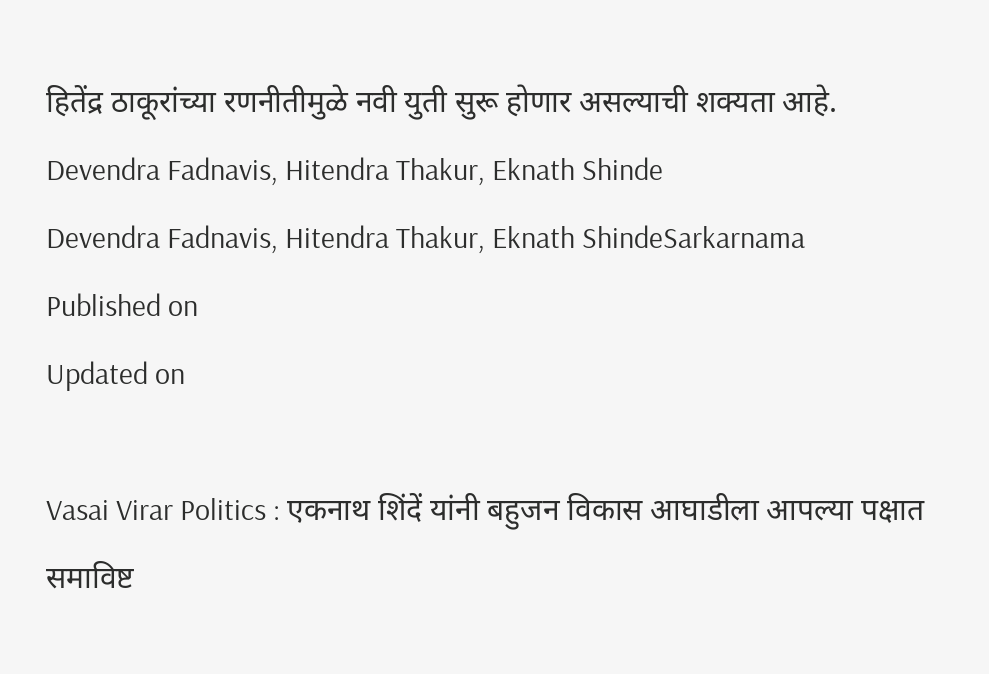हितेंद्र ठाकूरांच्या रणनीतीमुळे नवी युती सुरू होणार असल्याची शक्यता आहे.
Devendra Fadnavis, Hitendra Thakur, Eknath Shinde
Devendra Fadnavis, Hitendra Thakur, Eknath ShindeSarkarnama
Published on
Updated on

Vasai Virar Politics : एकनाथ शिंदें यांनी बहुजन विकास आघाडीला आपल्या पक्षात समाविष्ट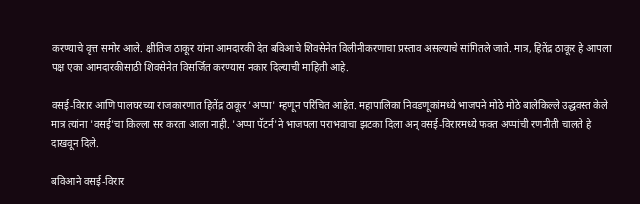करण्याचे वृत्त समोर आले. क्षीतिज ठाकूर यांना आमदारकी देत बविआचे शिवसेनेत विलीनीकरणाचा प्रस्ताव असल्याचे सांगितले जाते. मात्र, हितेंद्र ठाकूर हे आपला पक्ष एका आमदारकीसाठी शिवसेनेत विसर्जित करण्यास नकार दिल्याची माहिती आहे.

वसई-विरार आणि पालघरच्या राजकारणात हितेंद्र ठाकूर 'अप्पा' म्हणून परिचित आहेत. महापालिका निवडणूकांमध्ये भाजपने मोठे मोठे बालेकिल्ले उद्धवस्त केले मात्र त्यांना 'वसई'चा किल्ला सर करता आला नाही. 'अप्पा पॅटर्न'ने भाजपला पराभवाचा झटका दिला अन् वसई-विरारमध्ये फक्त अप्पांची रणनीती चालते हे दाखवून दिले.

बविआने वसई-विरार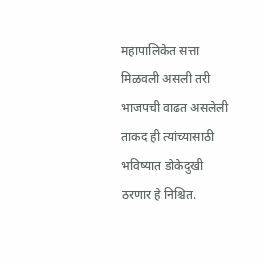महापालिकेत सत्ता मिळवली असली तरी भाजपची वाढत असलेली ताकद ही त्यांच्यासाठी भविष्यात डोकेदुखी ठरणार हे निश्चित.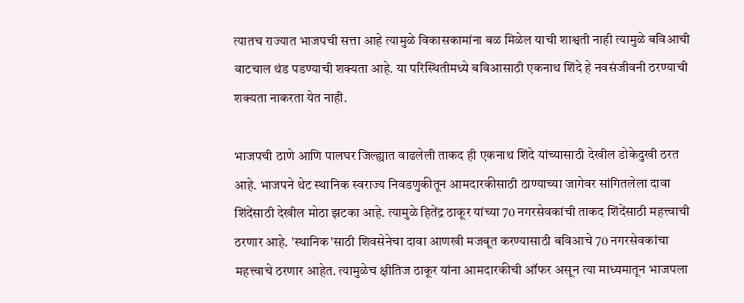त्यातच राज्यात भाजपची सत्ता आहे त्यामुळे विकासकामांना बळ मिळेल याची शाश्वती नाही त्यामुळे बविआची वाटचाल थंड पडण्याची शक्यता आहे. या परिस्थितीमध्ये बविआसाठी एकनाथ शिंदे हे नवसंजीवनी ठरण्याची शक्यता नाकरता येत नाही.

भाजपची ठाणे आणि पालघर जिल्ह्यात वाढलेली ताकद ही एकनाथ शिंदे यांच्यासाठी देखील डोकेदुखी ठरत आहे. भाजपने थेट स्थानिक स्वराज्य निवडणुकीतून आमदारकीसाठी ठाण्याच्या जागेवर सांगितलेला दावा शिंदेंसाठी देखील मोठा झटका आहे. त्यामुळे हितेंद्र ठाकूर यांच्या 70 नगरसेवकांची ताकद शिंदेंसाठी महत्त्वाची ठरणार आहे. 'स्थानिक'साठी शिवसेनेचा दावा आणखी मजबूत करण्यासाठी बविआचे 70 नगरसेवकांचा महत्त्वाचे ठरणार आहेत. त्यामुळेच क्षीतिज ठाकूर यांना आमदारकीची ऑफर असून त्या माध्यमातून भाजपला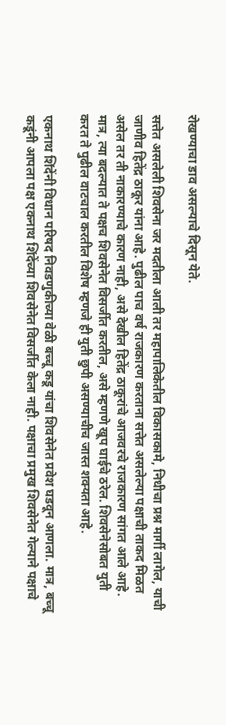रोखण्याचा डाव असल्याचे दिसून येते.

सत्तेत असलेली शिवसेना जर मदतीला आली तर महापालिकेतील विकासकामे, निधीचा प्रश्न मार्गी लागेल, याची जाणीव हितेंद्र ठाकूर यांना आहे. पुढील पाच वर्ष राजकारण करताना सत्तेत असलेल्या पक्षाची ताकद मिळत असेल तर ती नाकारण्याचे कारण नाही, असे देखील हितेंद्र ठाकूरांचे आजवरचे राजकारण सांगत आले आहे. मात्र, त्या बदल्यात ते पक्षच शिवसेनेत विसर्जीत करतील, असे म्हणणे खूप घाईचे ठरेल. शिवसेनेसोबत युती करत ते पुढील वाटचाल करतील विशेष म्हणजे ही युती छुपी असण्याचीच जास्त शक्यता आहे.

एकनाथ शिंदेंनी विधान परिषद निवडणुकीच्या वेळी बच्चू कडू यांचा शिवसेनेत प्रवेश घडवून आणला. मात्र, बच्चू कडूंनी आपला पक्ष एकनाथ शिंदेंच्या शिवसेनेत विसर्जीत केला नाही. पक्षाचा प्रमुख शिवसेनेत गेल्याने पक्षाचे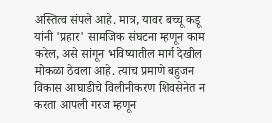अस्तित्व संपले आहे. मात्र, यावर बच्चू कडू यांनी 'प्रहार' सामजिक संघटना म्हणून काम करेल, असे सांगून भविष्यातील मार्ग देखील मोकळा ठेवला आहे. त्याच प्रमाणे बहुजन विकास आघाडीचे विलीनीकरण शिवसेनेत न करता आपली गरज म्हणून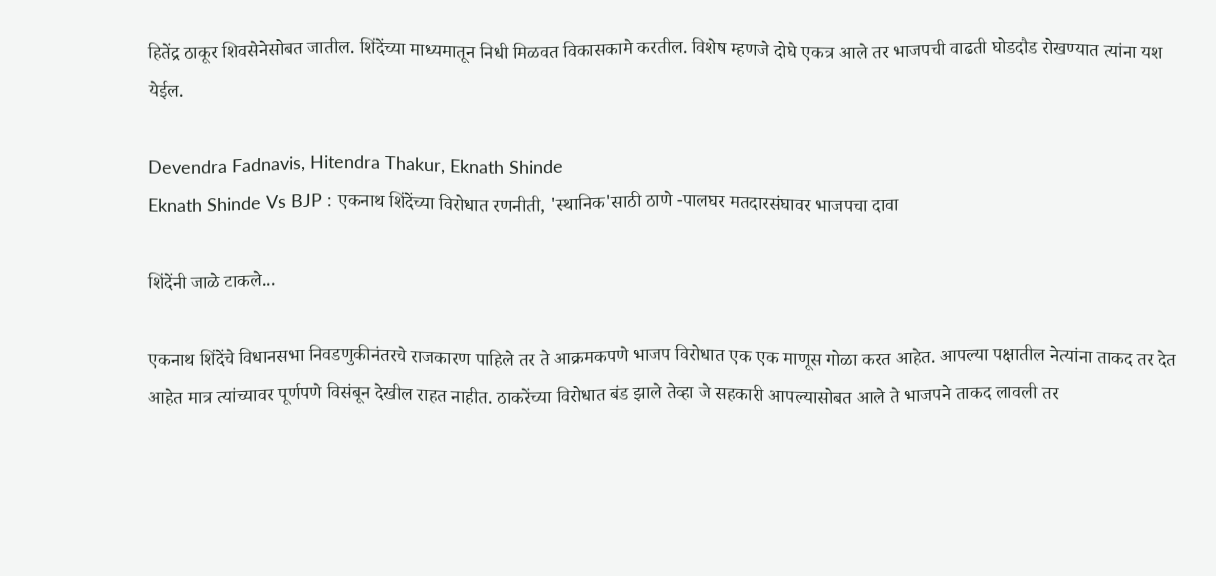हितेंद्र ठाकूर शिवसेनेसोबत जातील. शिंदेंच्या माध्यमातून निधी मिळवत विकासकामे करतील. विशेष म्हणजे दोघे एकत्र आले तर भाजपची वाढती घोडदौड रोखण्यात त्यांना यश येईल.

Devendra Fadnavis, Hitendra Thakur, Eknath Shinde
Eknath Shinde Vs BJP : एकनाथ शिंदेंच्या विरोधात रणनीती, 'स्थानिक'साठी ठाणे -पालघर मतदारसंघावर भाजपचा दावा

शिंदेंनी जाळे टाकले...

एकनाथ शिंदेंचे विधानसभा निवडणुकीनंतरचे राजकारण पाहिले तर ते आक्रमकपणे भाजप विरोधात एक एक माणूस गोळा करत आहेत. आपल्या पक्षातील नेत्यांना ताकद तर देत आहेत मात्र त्यांच्यावर पूर्णपणे विसंबून देखील राहत नाहीत. ठाकरेंच्या विरोधात बंड झाले तेव्हा जे सहकारी आपल्यासोबत आले ते भाजपने ताकद लावली तर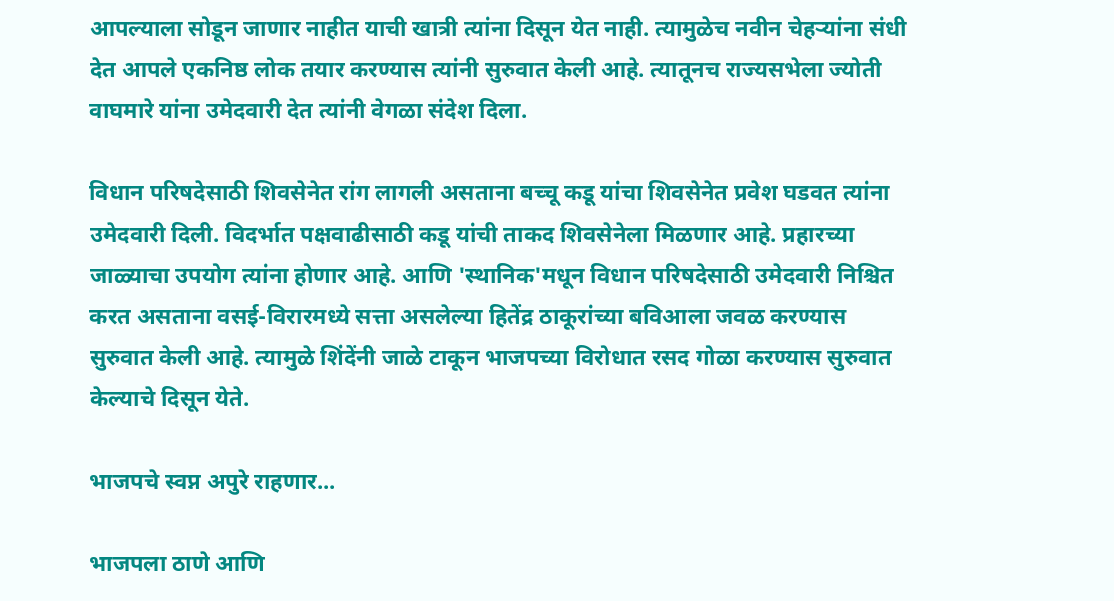आपल्याला सोडून जाणार नाहीत याची खात्री त्यांना दिसून येत नाही. त्यामुळेच नवीन चेहऱ्यांना संधी देत आपले एकनिष्ठ लोक तयार करण्यास त्यांनी सुरुवात केली आहे. त्यातूनच राज्यसभेला ज्योती वाघमारे यांना उमेदवारी देत त्यांनी वेगळा संदेश दिला.

विधान परिषदेसाठी शिवसेनेत रांग लागली असताना बच्चू कडू यांचा शिवसेनेत प्रवेश घडवत त्यांना उमेदवारी दिली. विदर्भात पक्षवाढीसाठी कडू यांची ताकद शिवसेनेला मिळणार आहे. प्रहारच्या जाळ्याचा उपयोग त्यांना होणार आहे. आणि 'स्थानिक'मधून विधान परिषदेसाठी उमेदवारी निश्चित करत असताना वसई-विरारमध्ये सत्ता असलेल्या हितेंद्र ठाकूरांच्या बविआला जवळ करण्यास सुरुवात केली आहे. त्यामुळे शिंदेंनी जाळे टाकून भाजपच्या विरोधात रसद गोळा करण्यास सुरुवात केल्याचे दिसून येते.

भाजपचे स्वप्न अपुरे राहणार...

भाजपला ठाणे आणि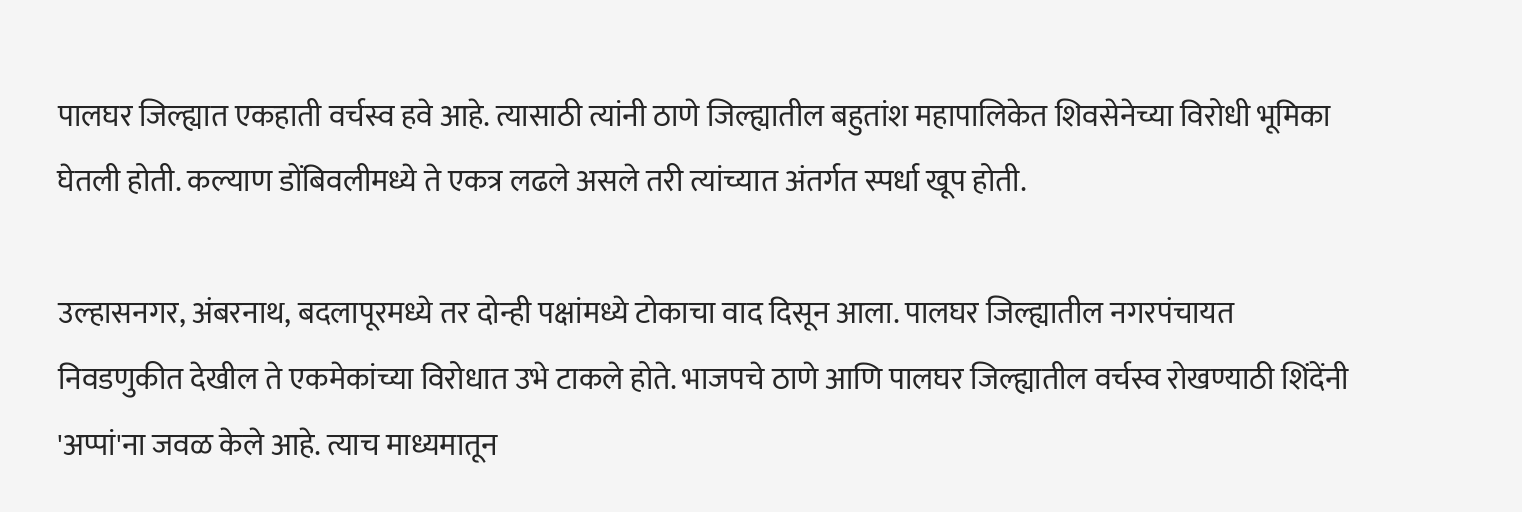पालघर जिल्ह्यात एकहाती वर्चस्व हवे आहे. त्यासाठी त्यांनी ठाणे जिल्ह्यातील बहुतांश महापालिकेत शिवसेनेच्या विरोधी भूमिका घेतली होती. कल्याण डोंबिवलीमध्ये ते एकत्र लढले असले तरी त्यांच्यात अंतर्गत स्पर्धा खूप होती.

उल्हासनगर, अंबरनाथ, बदलापूरमध्ये तर दोन्ही पक्षांमध्ये टोकाचा वाद दिसून आला. पालघर जिल्ह्यातील नगरपंचायत निवडणुकीत देखील ते एकमेकांच्या विरोधात उभे टाकले होते. भाजपचे ठाणे आणि पालघर जिल्ह्यातील वर्चस्व रोखण्याठी शिंदेंनी 'अप्पां'ना जवळ केले आहे. त्याच माध्यमातून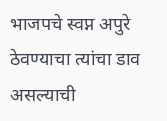भाजपचे स्वप्न अपुरे ठेवण्याचा त्यांचा डाव असल्याची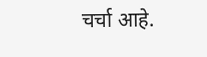चर्चा आहे.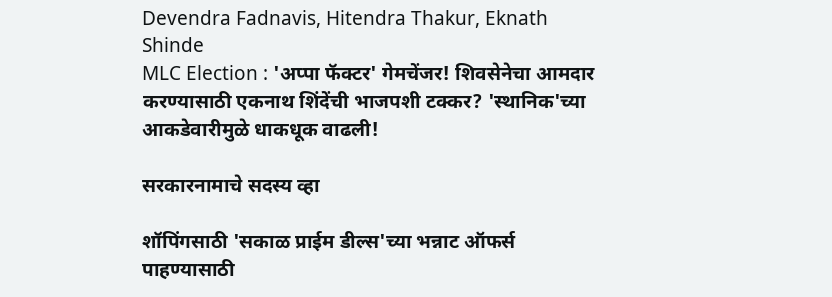Devendra Fadnavis, Hitendra Thakur, Eknath Shinde
MLC Election : 'अप्पा फॅक्टर' गेमचेंजर! शिवसेनेचा आमदार करण्यासाठी एकनाथ शिंदेंची भाजपशी टक्कर? 'स्थानिक'च्या आकडेवारीमुळे धाकधूक वाढली!

सरकारनामाचे सदस्य व्हा

शॉपिंगसाठी 'सकाळ प्राईम डील्स'च्या भन्नाट ऑफर्स पाहण्यासाठी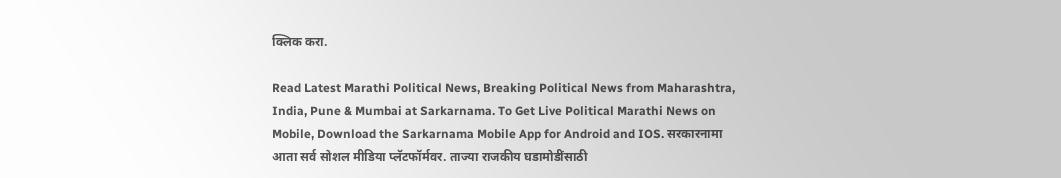क्लिक करा.

Read Latest Marathi Political News, Breaking Political News from Maharashtra, India, Pune & Mumbai at Sarkarnama. To Get Live Political Marathi News on Mobile, Download the Sarkarnama Mobile App for Android and IOS. सरकारनामा आता सर्व सोशल मीडिया प्लॅटफॉर्मवर. ताज्या राजकीय घडामोडींसाठी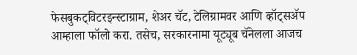फेसबुकट्विटरइन्स्टाग्राम, शेअर चॅट, टेलिग्रामवर आणि व्हॉट्सॲप आम्हाला फॉलो करा. तसेच, सरकारनामा यूट्यूब चॅनेलला आजच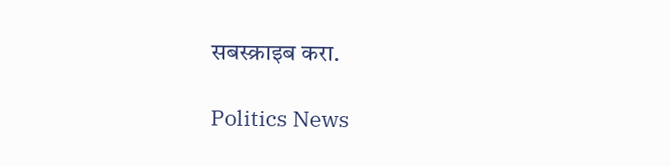सबस्क्राइब करा.

Politics News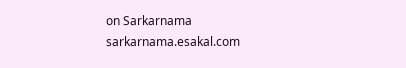on Sarkarnama
sarkarnama.esakal.com